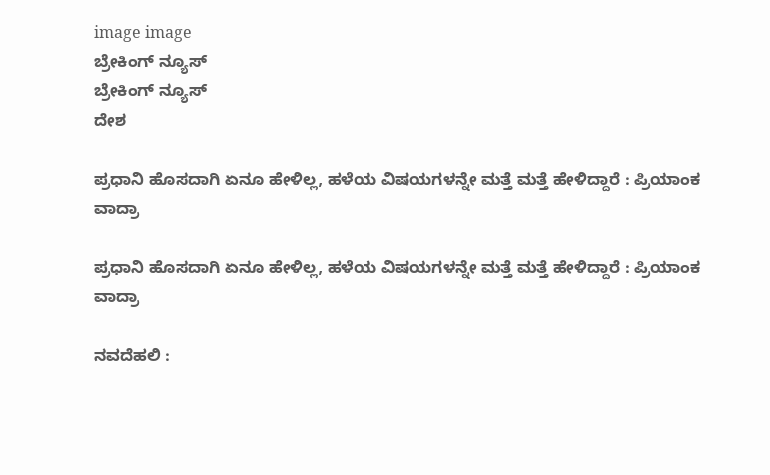image image
ಬ್ರೇಕಿಂಗ್ ನ್ಯೂಸ್
ಬ್ರೇಕಿಂಗ್ ನ್ಯೂಸ್
ದೇಶ

ಪ್ರಧಾನಿ ಹೊಸದಾಗಿ ಏನೂ ಹೇಳಿಲ್ಲ, ಹಳೆಯ ವಿಷಯಗಳನ್ನೇ ಮತ್ತೆ ಮತ್ತೆ ಹೇಳಿದ್ದಾರೆ : ಪ್ರಿಯಾಂಕ ವಾದ್ರಾ

ಪ್ರಧಾನಿ ಹೊಸದಾಗಿ ಏನೂ ಹೇಳಿಲ್ಲ, ಹಳೆಯ ವಿಷಯಗಳನ್ನೇ ಮತ್ತೆ ಮತ್ತೆ ಹೇಳಿದ್ದಾರೆ : ಪ್ರಿಯಾಂಕ ವಾದ್ರಾ

ನವದೆಹಲಿ :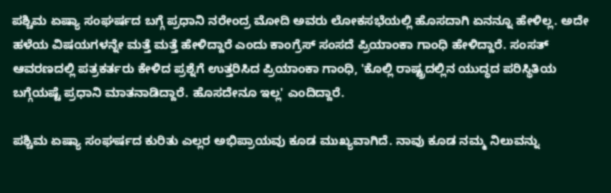ಪಶ್ಚಿಮ ಏಷ್ಯಾ ಸಂಘರ್ಷದ ಬಗ್ಗೆ ಪ್ರಧಾನಿ ನರೇಂದ್ರ ಮೋದಿ ಅವರು ಲೋಕಸಭೆಯಲ್ಲಿ ಹೊಸದಾಗಿ ಏನನ್ನೂ ಹೇಳಿಲ್ಲ. ಅದೇ ಹಳೆಯ ವಿಷಯಗಳನ್ನೇ ಮತ್ತೆ ಮತ್ತೆ ಹೇಳಿದ್ದಾರೆ ಎಂದು ಕಾಂಗ್ರೆಸ್ ಸಂಸದೆ ಪ್ರಿಯಾಂಕಾ ಗಾಂಧಿ ಹೇಳಿದ್ದಾರೆ. ಸಂಸತ್ ಆವರಣದಲ್ಲಿ ಪತ್ರಕರ್ತರು ಕೇಳಿದ ಪ್ರಶ್ನೆಗೆ ಉತ್ತರಿಸಿದ ಪ್ರಿಯಾಂಕಾ ಗಾಂಧಿ, 'ಕೊಲ್ಲಿ ರಾಷ್ಟ್ರದಲ್ಲಿನ ಯುದ್ಧದ ಪರಿಸ್ಥಿತಿಯ ಬಗ್ಗೆಯಷ್ಟೆ ಪ್ರಧಾನಿ ಮಾತನಾಡಿದ್ದಾರೆ. ಹೊಸದೇನೂ ಇಲ್ಲ' ಎಂದಿದ್ದಾರೆ.

ಪಶ್ಚಿಮ ಏಷ್ಯಾ ಸಂಘರ್ಷದ ಕುರಿತು ಎಲ್ಲರ ಅಭಿಪ್ರಾಯವು ಕೂಡ ಮುಖ್ಯವಾಗಿದೆ. ನಾವು ಕೂಡ ನಮ್ಮ ನಿಲುವನ್ನು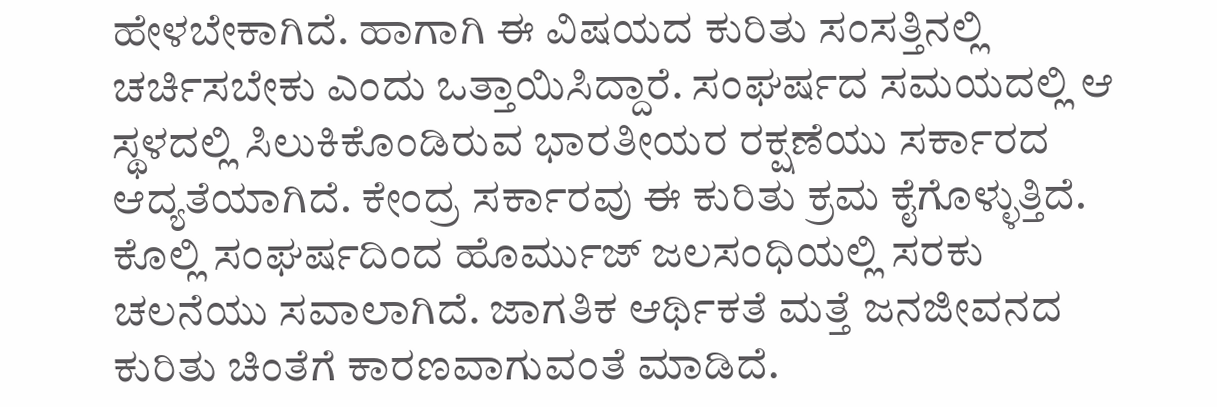ಹೇಳಬೇಕಾಗಿದೆ. ಹಾಗಾಗಿ ಈ ವಿಷಯದ ಕುರಿತು ಸಂಸತ್ತಿನಲ್ಲಿ ಚರ್ಚಿಸಬೇಕು ಎಂದು ಒತ್ತಾಯಿಸಿದ್ದಾರೆ. ಸಂಘರ್ಷದ ಸಮಯದಲ್ಲಿ ಆ ಸ್ಥಳದಲ್ಲಿ ಸಿಲುಕಿಕೊಂಡಿರುವ ಭಾರತೀಯರ ರಕ್ಷಣೆಯು ಸರ್ಕಾರದ ಆದ್ಯತೆಯಾಗಿದೆ. ಕೇಂದ್ರ ಸರ್ಕಾರವು ಈ ಕುರಿತು ಕ್ರಮ ಕೈಗೊಳ್ಳುತ್ತಿದೆ. ಕೊಲ್ಲಿ ಸಂಘರ್ಷದಿಂದ ಹೊರ್ಮುಜ್ ಜಲಸಂಧಿಯಲ್ಲಿ ಸರಕು ಚಲನೆಯು ಸವಾಲಾಗಿದೆ. ಜಾಗತಿಕ ಆರ್ಥಿಕತೆ ಮತ್ತೆ ಜನಜೀವನದ ಕುರಿತು ಚಿಂತೆಗೆ ಕಾರಣವಾಗುವಂತೆ ಮಾಡಿದೆ.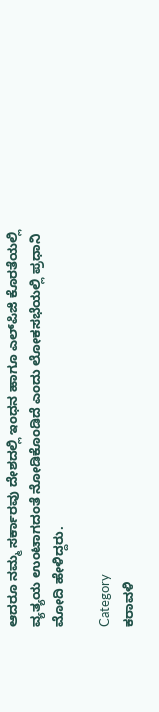ಆದರೂ ನಮ್ಮ ಸರ್ಕಾರವು ದೇಶದಲ್ಲಿ ಇಂಧನ ಹಾಗೂ ಎಲ್‌ಪಿಜಿ ಕೊರತೆಯಲ್ಲಿ ವ್ಯತ್ಯಯ ಉಂಟಾಗದಂತೆ ನೋಡಿಕೊಂಡಿದೆ ಎಂದು ಲೋಕಸಭೆಯಲ್ಲಿ ಪ್ರಧಾನಿ ಮೋದಿ ಹೇಳಿದ್ದರು.

Category
ಕರಾವಳಿ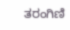ತರಂಗಿಣಿ